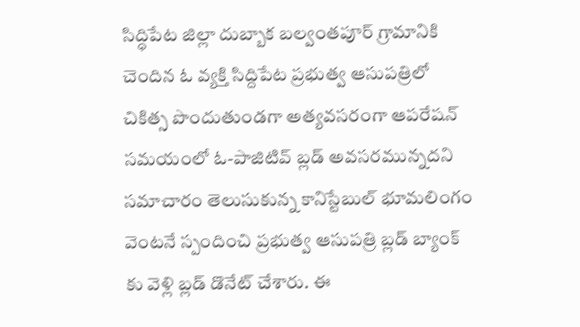సిద్ధిపేట జిల్లా దుబ్బాక బల్వంతపూర్ గ్రామానికి చెందిన ఓ వ్యక్తి సిద్దిపేట ప్రభుత్వ ఆసుపత్రిలో చికిత్స పొందుతుండగా అత్యవసరంగా ఆపరేషన్ సమయంలో ఓ-పాజిటివ్ బ్లడ్ అవసరమున్నదని సమాచారం తెలుసుకున్న కానిస్టేబుల్ భూమలింగం వెంటనే స్పందించి ప్రభుత్వ ఆసుపత్రి బ్లడ్ బ్యాంక్ కు వెళ్లి బ్లడ్ డొనేట్ చేశారు. ఈ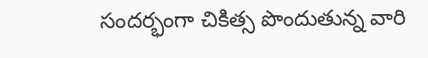సందర్భంగా చికిత్స పొందుతున్న వారి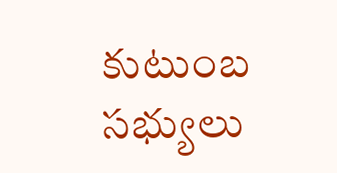కుటుంబ సభ్యులు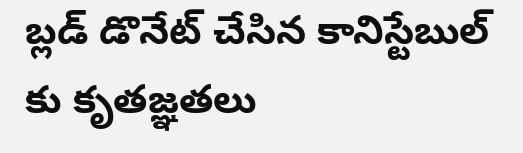బ్లడ్ డొనేట్ చేసిన కానిస్టేబుల్ కు కృతజ్ఞతలు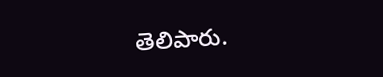తెలిపారు.